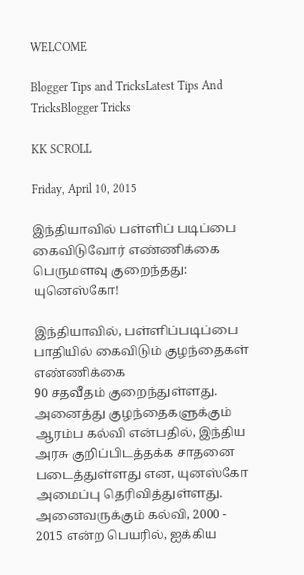WELCOME

Blogger Tips and TricksLatest Tips And TricksBlogger Tricks

KK SCROLL

Friday, April 10, 2015

இந்தியாவில் பள்ளிப் படிப்பை கைவிடுவோர் எண்ணிக்கை பெருமளவு குறைந்தது: யுனெஸ்கோ!

இந்தியாவில், பள்ளிப்படிப்பை பாதியில் கைவிடும் குழந்தைகள் எண்ணிக்கை
90 சதவீதம் குறைந்துள்ளது. அனைத்து குழந்தைகளுக்கும் ஆரம்ப கல்வி என்பதில், இந்திய அரசு குறிப்பிடத்தக்க சாதனை படைத்துள்ளது என, யுனஸ்கோ அமைப்பு தெரிவித்துள்ளது. அனைவருக்கும் கல்வி, 2000 - 2015 என்ற பெயரில், ஐக்கிய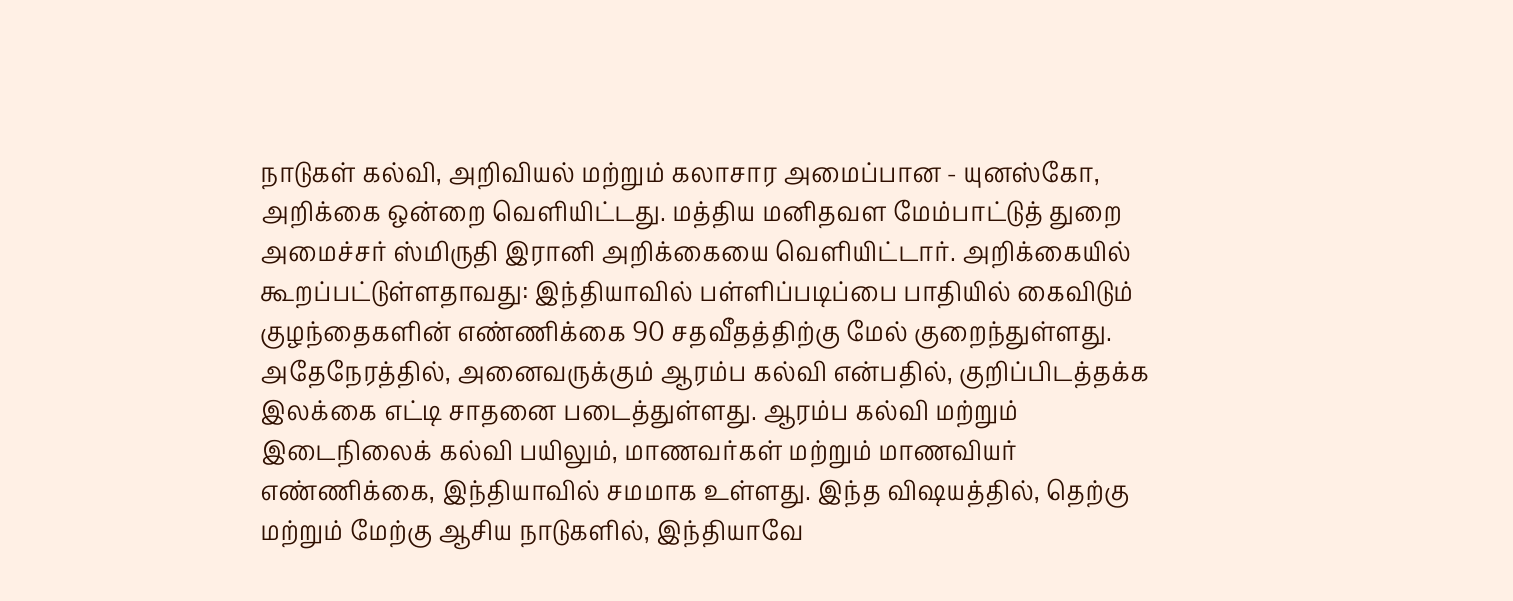நாடுகள் கல்வி, அறிவியல் மற்றும் கலாசார அமைப்பான - யுனஸ்கோ, அறிக்கை ஒன்றை வெளியிட்டது. மத்திய மனிதவள மேம்பாட்டுத் துறை அமைச்சர் ஸ்மிருதி இரானி அறிக்கையை வெளியிட்டார். அறிக்கையில் கூறப்பட்டுள்ளதாவது: இந்தியாவில் பள்ளிப்படிப்பை பாதியில் கைவிடும் குழந்தைகளின் எண்ணிக்கை 90 சதவீதத்திற்கு மேல் குறைந்துள்ளது. அதேநேரத்தில், அனைவருக்கும் ஆரம்ப கல்வி என்பதில், குறிப்பிடத்தக்க இலக்கை எட்டி சாதனை படைத்துள்ளது. ஆரம்ப கல்வி மற்றும் இடைநிலைக் கல்வி பயிலும், மாணவர்கள் மற்றும் மாணவியர் எண்ணிக்கை, இந்தியாவில் சமமாக உள்ளது. இந்த விஷயத்தில், தெற்கு மற்றும் மேற்கு ஆசிய நாடுகளில், இந்தியாவே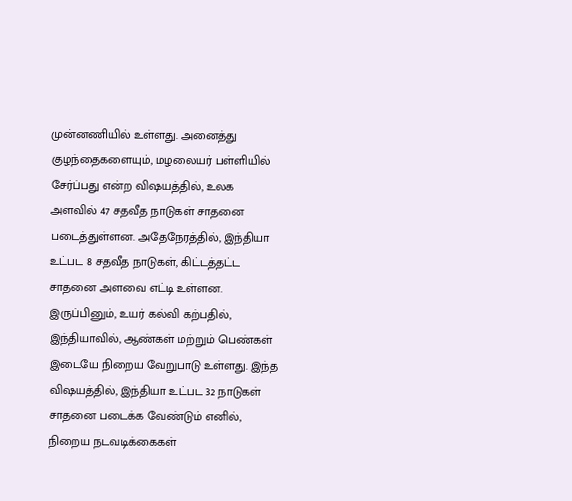முன்னணியில் உள்ளது. அனைத்து குழந்தைகளையும், மழலையர் பள்ளியில் சேர்ப்பது என்ற விஷயத்தில், உலக அளவில் 47 சதவீத நாடுகள் சாதனை படைத்துள்ளன. அதேநேரத்தில், இந்தியா உட்பட 8 சதவீத நாடுகள், கிட்டத்தட்ட சாதனை அளவை எட்டி உள்ளன. இருப்பினும், உயர் கல்வி கற்பதில், இந்தியாவில், ஆண்கள் மற்றும் பெண்கள் இடையே நிறைய வேறுபாடு உள்ளது. இந்த விஷயத்தில், இந்தியா உட்பட 32 நாடுகள் சாதனை படைக்க வேண்டும் எனில், நிறைய நடவடிக்கைகள்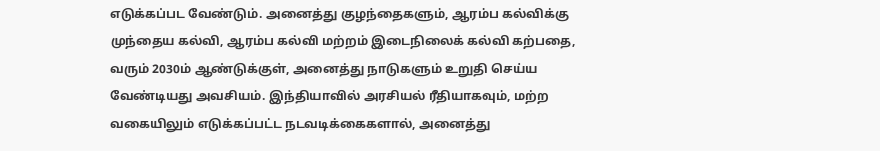எடுக்கப்பட வேண்டும். அனைத்து குழந்தைகளும், ஆரம்ப கல்விக்கு முந்தைய கல்வி, ஆரம்ப கல்வி மற்றம் இடைநிலைக் கல்வி கற்பதை, வரும் 2030ம் ஆண்டுக்குள், அனைத்து நாடுகளும் உறுதி செய்ய வேண்டியது அவசியம். இந்தியாவில் அரசியல் ரீதியாகவும், மற்ற வகையிலும் எடுக்கப்பட்ட நடவடிக்கைகளால், அனைத்து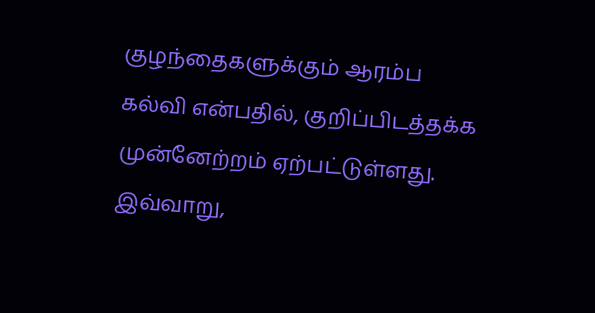குழந்தைகளுக்கும் ஆரம்ப கல்வி என்பதில், குறிப்பிடத்தக்க முன்னேற்றம் ஏற்பட்டுள்ளது. இவ்வாறு,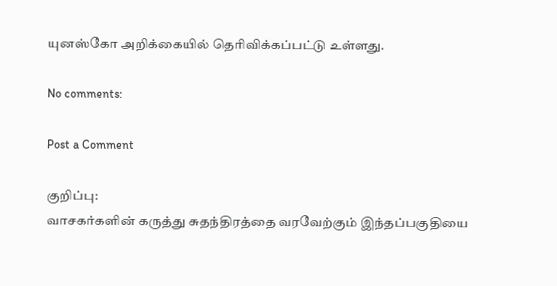யுனஸ்கோ அறிக்கையில் தெரிவிக்கப்பட்டு உள்ளது.

No comments:

Post a Comment

குறிப்பு:
வாசகர்களின் கருத்து சுதந்திரத்தை வரவேற்கும் இந்தப்பகுதியை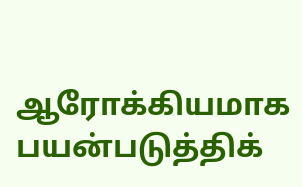ஆரோக்கியமாக பயன்படுத்திக்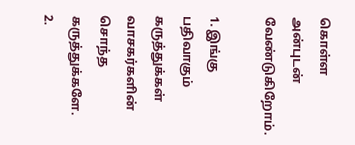கொள்ள அன்புடன் வேண்டுகிறோம்.

1. இங்கு பதிவாகும் கருத்துக்கள் வாசகர்களின் சொந்த கருத்துக்களே.
2.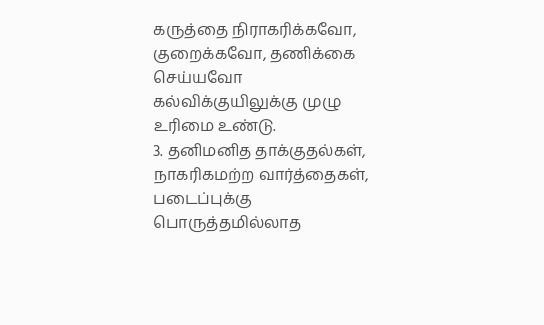கருத்தை நிராகரிக்கவோ, குறைக்கவோ, தணிக்கை செய்யவோ கல்விக்குயிலுக்கு முழு உரிமை உண்டு.
3. தனிமனித தாக்குதல்கள், நாகரிகமற்ற வார்த்தைகள், படைப்புக்கு பொருத்தமில்லாத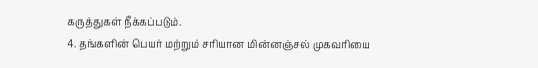கருத்துகள் நீக்கப்படும்.
4. தங்களின் பெயர் மற்றும் சரியான மின்னஞ்சல் முகவரியை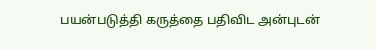பயன்படுத்தி கருத்தை பதிவிட அன்புடன்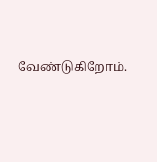வேண்டுகிறோம்.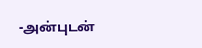-அன்புடன்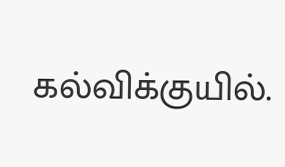கல்விக்குயில்.